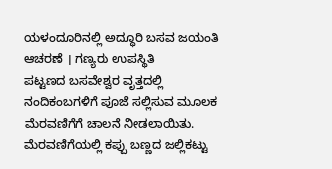ಯಳಂದೂರಿನಲ್ಲಿ ಅದ್ಧೂರಿ ಬಸವ ಜಯಂತಿ ಆಚರಣೆ । ಗಣ್ಯರು ಉಪಸ್ಥಿತಿ
ಪಟ್ಟಣದ ಬಸವೇಶ್ವರ ವೃತ್ತದಲ್ಲಿ ನಂದಿಕಂಬಗಳಿಗೆ ಪೂಜೆ ಸಲ್ಲಿಸುವ ಮೂಲಕ ಮೆರವಣಿಗೆಗೆ ಚಾಲನೆ ನೀಡಲಾಯಿತು. ಮೆರವಣಿಗೆಯಲ್ಲಿ ಕಪ್ಪು ಬಣ್ಣದ ಜಲ್ಲಿಕಟ್ಟು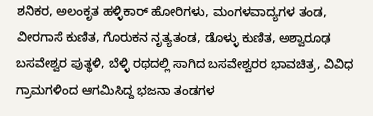ಶನಿಕರ, ಅಲಂಕೃತ ಹಳ್ಳಿಕಾರ್ ಹೋರಿಗಳು, ಮಂಗಳವಾದ್ಯಗಳ ತಂಡ, ವೀರಗಾಸೆ ಕುಣಿತ, ಗೊರುಕನ ನೃತ್ಯತಂಡ, ಡೊಳ್ಳು ಕುಣಿತ, ಅಶ್ವಾರೂಢ ಬಸವೇಶ್ವರ ಪುತ್ಥಳಿ, ಬೆಳ್ಳಿ ರಥದಲ್ಲಿ ಸಾಗಿದ ಬಸವೇಶ್ವರರ ಭಾವಚಿತ್ರ, ವಿವಿಧ ಗ್ರಾಮಗಳಿಂದ ಆಗಮಿಸಿದ್ದ ಭಜನಾ ತಂಡಗಳ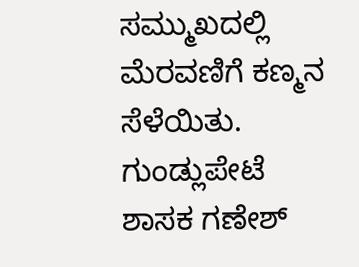ಸಮ್ಮುಖದಲ್ಲಿ ಮೆರವಣಿಗೆ ಕಣ್ಮನ ಸೆಳೆಯಿತು.
ಗುಂಡ್ಲುಪೇಟೆ ಶಾಸಕ ಗಣೇಶ್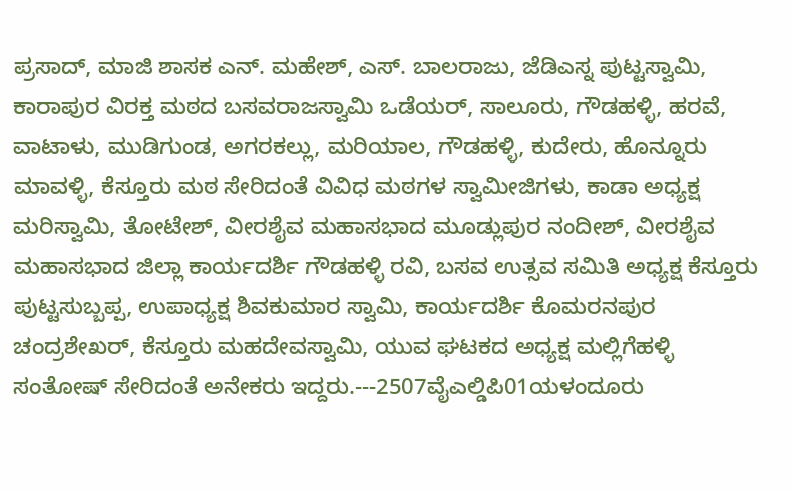ಪ್ರಸಾದ್, ಮಾಜಿ ಶಾಸಕ ಎನ್. ಮಹೇಶ್, ಎಸ್. ಬಾಲರಾಜು, ಜೆಡಿಎಸ್ನ ಪುಟ್ಟಸ್ವಾಮಿ, ಕಾರಾಪುರ ವಿರಕ್ತ ಮಠದ ಬಸವರಾಜಸ್ವಾಮಿ ಒಡೆಯರ್, ಸಾಲೂರು, ಗೌಡಹಳ್ಳಿ, ಹರವೆ, ವಾಟಾಳು, ಮುಡಿಗುಂಡ, ಅಗರಕಲ್ಲು, ಮರಿಯಾಲ, ಗೌಡಹಳ್ಳಿ, ಕುದೇರು, ಹೊನ್ನೂರು ಮಾವಳ್ಳಿ, ಕೆಸ್ತೂರು ಮಠ ಸೇರಿದಂತೆ ವಿವಿಧ ಮಠಗಳ ಸ್ವಾಮೀಜಿಗಳು, ಕಾಡಾ ಅಧ್ಯಕ್ಷ ಮರಿಸ್ವಾಮಿ, ತೋಟೇಶ್, ವೀರಶೈವ ಮಹಾಸಭಾದ ಮೂಡ್ಲುಪುರ ನಂದೀಶ್, ವೀರಶೈವ ಮಹಾಸಭಾದ ಜಿಲ್ಲಾ ಕಾರ್ಯದರ್ಶಿ ಗೌಡಹಳ್ಳಿ ರವಿ, ಬಸವ ಉತ್ಸವ ಸಮಿತಿ ಅಧ್ಯಕ್ಷ ಕೆಸ್ತೂರು ಪುಟ್ಟಸುಬ್ಬಪ್ಪ, ಉಪಾಧ್ಯಕ್ಷ ಶಿವಕುಮಾರ ಸ್ವಾಮಿ, ಕಾರ್ಯದರ್ಶಿ ಕೊಮರನಪುರ ಚಂದ್ರಶೇಖರ್, ಕೆಸ್ತೂರು ಮಹದೇವಸ್ವಾಮಿ, ಯುವ ಘಟಕದ ಅಧ್ಯಕ್ಷ ಮಲ್ಲಿಗೆಹಳ್ಳಿ ಸಂತೋಷ್ ಸೇರಿದಂತೆ ಅನೇಕರು ಇದ್ದರು.---2507ವೈಎಲ್ಡಿಪಿ01ಯಳಂದೂರು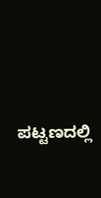ಪಟ್ಟಣದಲ್ಲಿ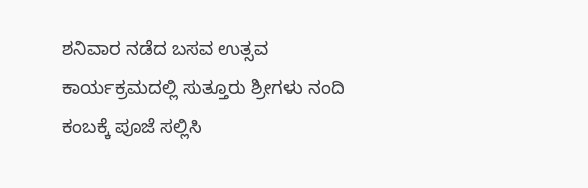ಶನಿವಾರ ನಡೆದ ಬಸವ ಉತ್ಸವ ಕಾರ್ಯಕ್ರಮದಲ್ಲಿ ಸುತ್ತೂರು ಶ್ರೀಗಳು ನಂದಿ ಕಂಬಕ್ಕೆ ಪೂಜೆ ಸಲ್ಲಿಸಿ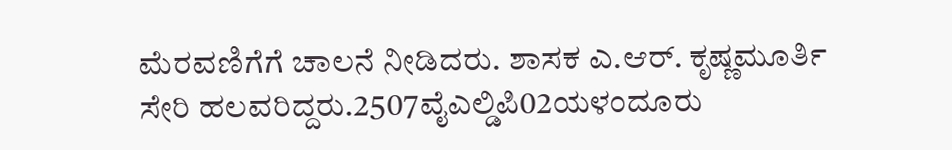ಮೆರವಣಿಗೆಗೆ ಚಾಲನೆ ನೀಡಿದರು. ಶಾಸಕ ಎ.ಆರ್. ಕೃಷ್ಣಮೂರ್ತಿ ಸೇರಿ ಹಲವರಿದ್ದರು.2507ವೈಎಲ್ಡಿಪಿ02ಯಳಂದೂರು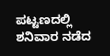ಪಟ್ಟಣದಲ್ಲಿ ಶನಿವಾರ ನಡೆದ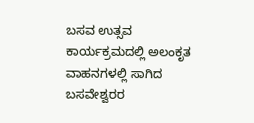ಬಸವ ಉತ್ಸವ ಕಾರ್ಯಕ್ರಮದಲ್ಲಿ ಅಲಂಕೃತ ವಾಹನಗಳಲ್ಲಿ ಸಾಗಿದ ಬಸವೇಶ್ವರರ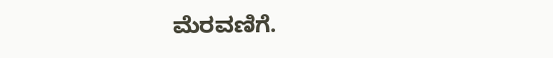ಮೆರವಣಿಗೆ.